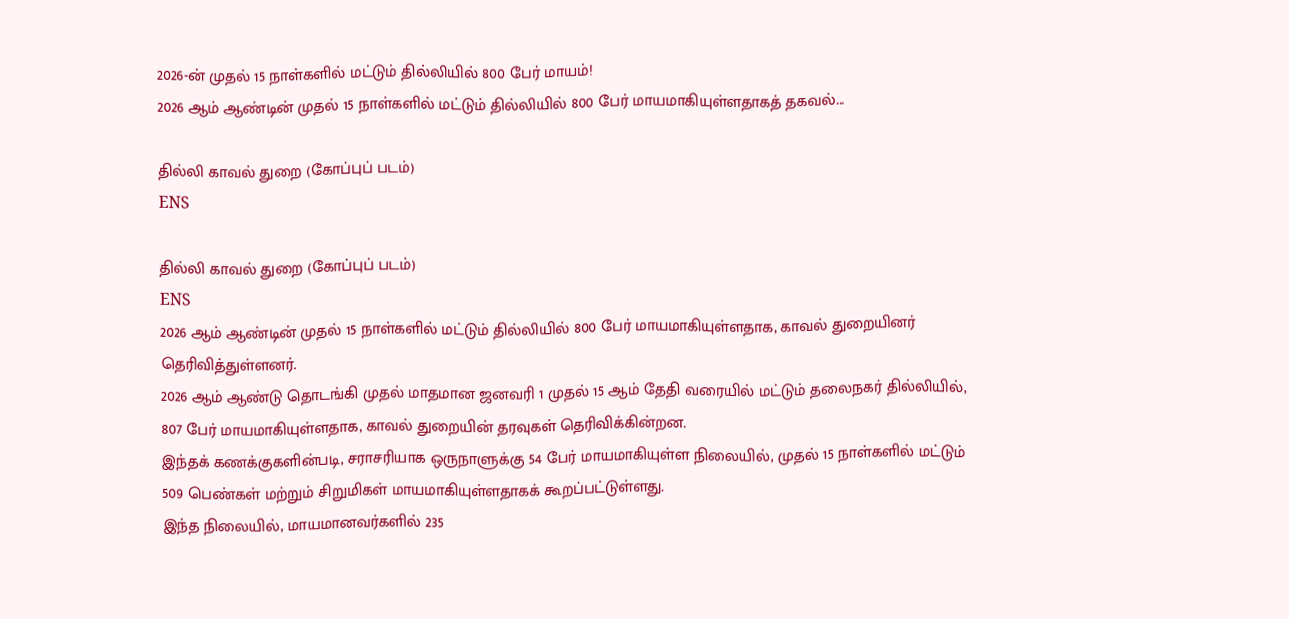2026-ன் முதல் 15 நாள்களில் மட்டும் தில்லியில் 800 பேர் மாயம்!
2026 ஆம் ஆண்டின் முதல் 15 நாள்களில் மட்டும் தில்லியில் 800 பேர் மாயமாகியுள்ளதாகத் தகவல்...

தில்லி காவல் துறை (கோப்புப் படம்)
ENS

தில்லி காவல் துறை (கோப்புப் படம்)
ENS
2026 ஆம் ஆண்டின் முதல் 15 நாள்களில் மட்டும் தில்லியில் 800 பேர் மாயமாகியுள்ளதாக, காவல் துறையினர் தெரிவித்துள்ளனர்.
2026 ஆம் ஆண்டு தொடங்கி முதல் மாதமான ஜனவரி 1 முதல் 15 ஆம் தேதி வரையில் மட்டும் தலைநகர் தில்லியில், 807 பேர் மாயமாகியுள்ளதாக, காவல் துறையின் தரவுகள் தெரிவிக்கின்றன.
இந்தக் கணக்குகளின்படி, சராசரியாக ஒருநாளுக்கு 54 பேர் மாயமாகியுள்ள நிலையில், முதல் 15 நாள்களில் மட்டும் 509 பெண்கள் மற்றும் சிறுமிகள் மாயமாகியுள்ளதாகக் கூறப்பட்டுள்ளது.
இந்த நிலையில், மாயமானவர்களில் 235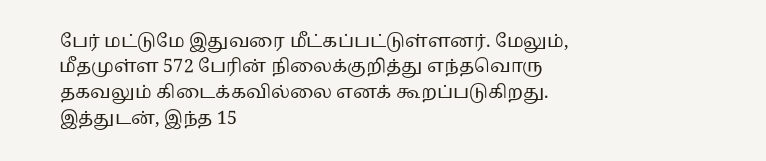பேர் மட்டுமே இதுவரை மீட்கப்பட்டுள்ளனர். மேலும், மீதமுள்ள 572 பேரின் நிலைக்குறித்து எந்தவொரு தகவலும் கிடைக்கவில்லை எனக் கூறப்படுகிறது.
இத்துடன், இந்த 15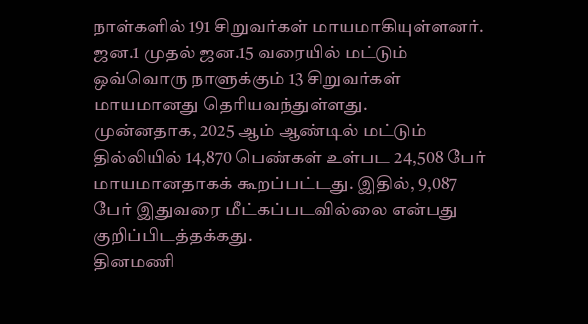நாள்களில் 191 சிறுவர்கள் மாயமாகியுள்ளனர். ஜன.1 முதல் ஜன.15 வரையில் மட்டும் ஒவ்வொரு நாளுக்கும் 13 சிறுவர்கள் மாயமானது தெரியவந்துள்ளது.
முன்னதாக, 2025 ஆம் ஆண்டில் மட்டும் தில்லியில் 14,870 பெண்கள் உள்பட 24,508 பேர் மாயமானதாகக் கூறப்பட்டது. இதில், 9,087 பேர் இதுவரை மீட்கப்படவில்லை என்பது குறிப்பிடத்தக்கது.
தினமணி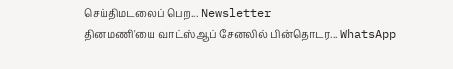செய்திமடலைப் பெற... Newsletter
தினமணி'யை வாட்ஸ்ஆப் சேனலில் பின்தொடர... WhatsApp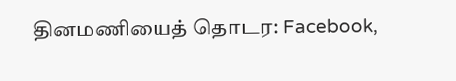தினமணியைத் தொடர: Facebook,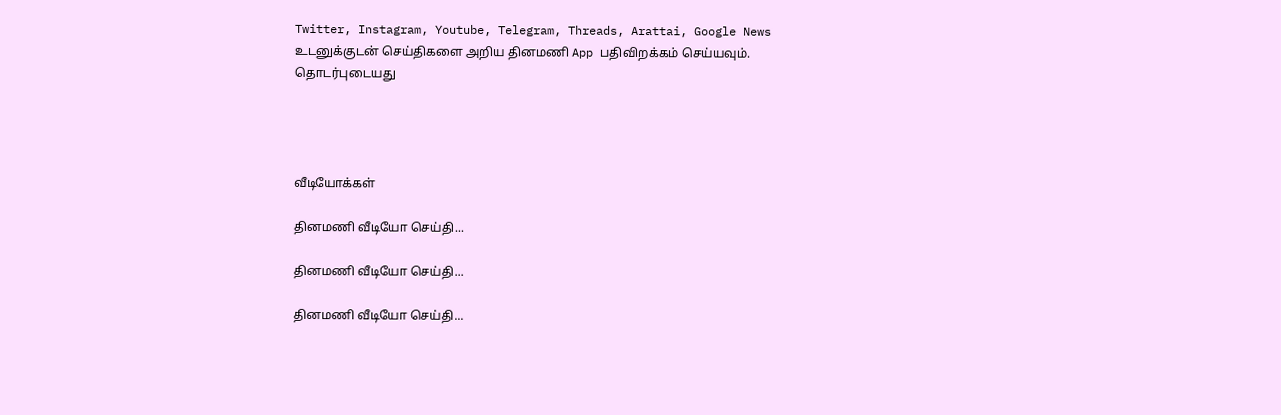Twitter, Instagram, Youtube, Telegram, Threads, Arattai, Google News
உடனுக்குடன் செய்திகளை அறிய தினமணி App பதிவிறக்கம் செய்யவும்.
தொடர்புடையது




வீடியோக்கள்

தினமணி வீடியோ செய்தி...

தினமணி வீடியோ செய்தி...

தினமணி வீடியோ செய்தி...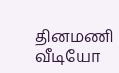தினமணி வீடியோ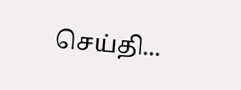செய்தி...